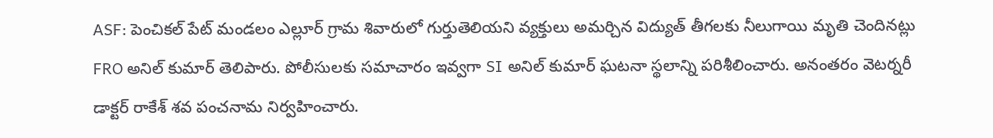ASF: పెంచికల్ పేట్ మండలం ఎల్లూర్ గ్రామ శివారులో గుర్తుతెలియని వ్యక్తులు అమర్చిన విద్యుత్ తీగలకు నీలుగాయి మృతి చెందినట్లు FRO అనిల్ కుమార్ తెలిపారు. పోలీసులకు సమాచారం ఇవ్వగా SI అనిల్ కుమార్ ఘటనా స్థలాన్ని పరిశీలించారు. అనంతరం వెటర్నరీ డాక్టర్ రాకేశ్ శవ పంచనామ నిర్వహించారు.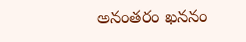అనంతరం ఖననం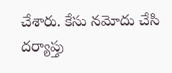చేశారు. కేసు నమోదు చేసి దర్యాప్తు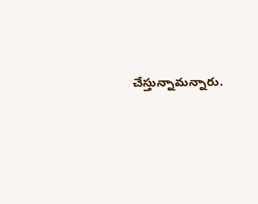చేస్తున్నామన్నారు.